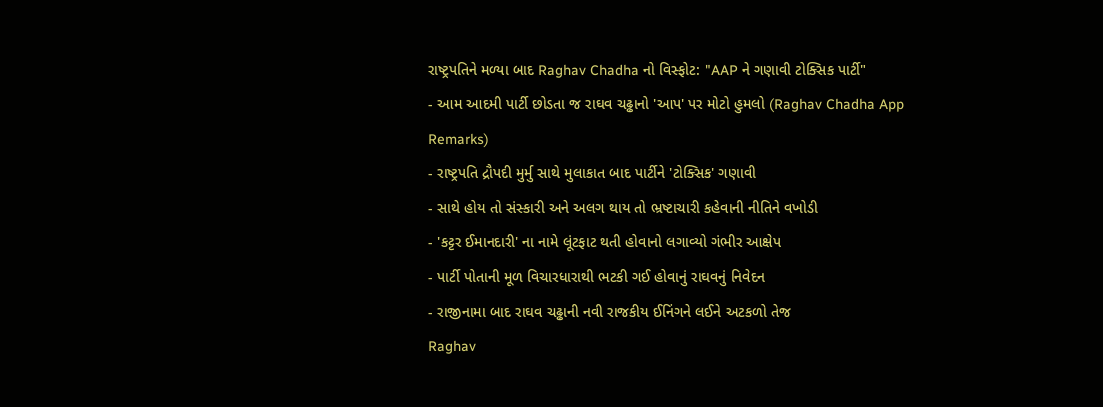રાષ્ટ્રપતિને મળ્યા બાદ Raghav Chadha નો વિસ્ફોટ: "AAP ને ગણાવી ટોક્સિક પાર્ટી"
- આમ આદમી પાર્ટી છોડતા જ રાઘવ ચઢ્ઢાનો 'આપ' પર મોટો હુમલો (Raghav Chadha App Remarks)
- રાષ્ટ્રપતિ દ્રૌપદી મુર્મુ સાથે મુલાકાત બાદ પાર્ટીને 'ટોક્સિક' ગણાવી
- સાથે હોય તો સંસ્કારી અને અલગ થાય તો ભ્રષ્ટાચારી કહેવાની નીતિને વખોડી
- 'કટ્ટર ઈમાનદારી' ના નામે લૂંટફાટ થતી હોવાનો લગાવ્યો ગંભીર આક્ષેપ
- પાર્ટી પોતાની મૂળ વિચારધારાથી ભટકી ગઈ હોવાનું રાઘવનું નિવેદન
- રાજીનામા બાદ રાઘવ ચઢ્ઢાની નવી રાજકીય ઈનિંગને લઈને અટકળો તેજ
Raghav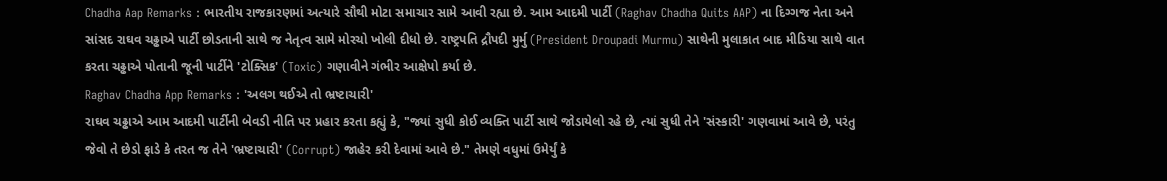Chadha Aap Remarks : ભારતીય રાજકારણમાં અત્યારે સૌથી મોટા સમાચાર સામે આવી રહ્યા છે. આમ આદમી પાર્ટી (Raghav Chadha Quits AAP) ના દિગ્ગજ નેતા અને સાંસદ રાઘવ ચઢ્ઢાએ પાર્ટી છોડતાની સાથે જ નેતૃત્વ સામે મોરચો ખોલી દીધો છે. રાષ્ટ્રપતિ દ્રૌપદી મુર્મુ (President Droupadi Murmu) સાથેની મુલાકાત બાદ મીડિયા સાથે વાત કરતા ચઢ્ઢાએ પોતાની જૂની પાર્ટીને 'ટોક્સિક' (Toxic) ગણાવીને ગંભીર આક્ષેપો કર્યા છે.
Raghav Chadha App Remarks : 'અલગ થઈએ તો ભ્રષ્ટાચારી'
રાઘવ ચઢ્ઢાએ આમ આદમી પાર્ટીની બેવડી નીતિ પર પ્રહાર કરતા કહ્યું કે, "જ્યાં સુધી કોઈ વ્યક્તિ પાર્ટી સાથે જોડાયેલો રહે છે, ત્યાં સુધી તેને 'સંસ્કારી' ગણવામાં આવે છે, પરંતુ જેવો તે છેડો ફાડે કે તરત જ તેને 'ભ્રષ્ટાચારી' (Corrupt) જાહેર કરી દેવામાં આવે છે." તેમણે વધુમાં ઉમેર્યું કે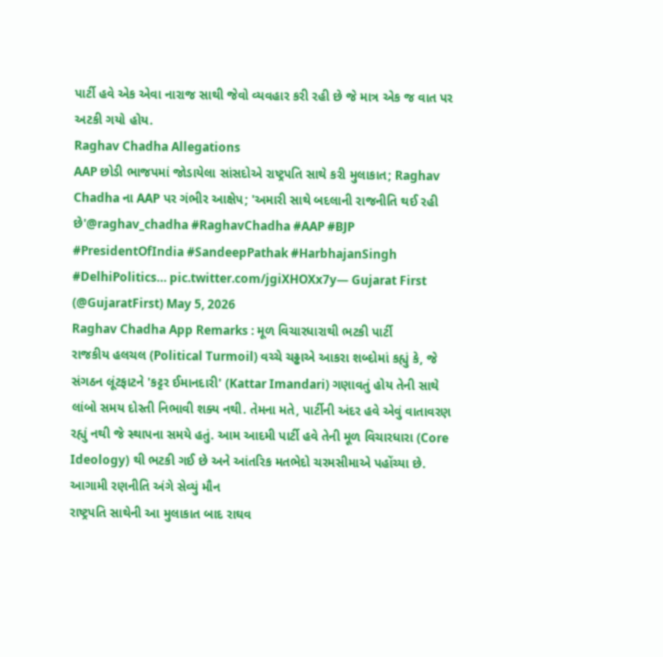પાર્ટી હવે એક એવા નારાજ સાથી જેવો વ્યવહાર કરી રહી છે જે માત્ર એક જ વાત પર અટકી ગયો હોય.
Raghav Chadha Allegations
AAP છોડી ભાજપમાં જોડાયેલા સાંસદોએ રાષ્ટ્રપતિ સાથે કરી મુલાકાત; Raghav Chadha ના AAP પર ગંભીર આક્ષેપ; 'અમારી સાથે બદલાની રાજનીતિ થઈ રહી છે'@raghav_chadha #RaghavChadha #AAP #BJP #PresidentOfIndia #SandeepPathak #HarbhajanSingh #DelhiPolitics… pic.twitter.com/jgiXHOXx7y— Gujarat First (@GujaratFirst) May 5, 2026
Raghav Chadha App Remarks : મૂળ વિચારધારાથી ભટકી પાર્ટી
રાજકીય હલચલ (Political Turmoil) વચ્ચે ચઢ્ઢાએ આકરા શબ્દોમાં કહ્યું કે, જે સંગઠન લૂંટફાટને 'કટ્ટર ઈમાનદારી' (Kattar Imandari) ગણાવતું હોય તેની સાથે લાંબો સમય દોસ્તી નિભાવી શક્ય નથી. તેમના મતે, પાર્ટીની અંદર હવે એવું વાતાવરણ રહ્યું નથી જે સ્થાપના સમયે હતું. આમ આદમી પાર્ટી હવે તેની મૂળ વિચારધારા (Core Ideology) થી ભટકી ગઈ છે અને આંતરિક મતભેદો ચરમસીમાએ પહોંચ્યા છે.
આગામી રણનીતિ અંગે સેવ્યું મૌન
રાષ્ટ્રપતિ સાથેની આ મુલાકાત બાદ રાઘવ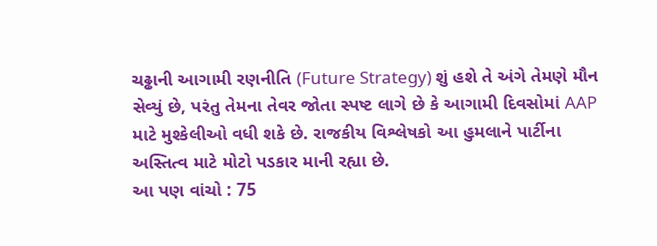ચઢ્ઢાની આગામી રણનીતિ (Future Strategy) શું હશે તે અંગે તેમણે મૌન સેવ્યું છે, પરંતુ તેમના તેવર જોતા સ્પષ્ટ લાગે છે કે આગામી દિવસોમાં AAP માટે મુશ્કેલીઓ વધી શકે છે. રાજકીય વિશ્લેષકો આ હુમલાને પાર્ટીના અસ્તિત્વ માટે મોટો પડકાર માની રહ્યા છે.
આ પણ વાંચો : 75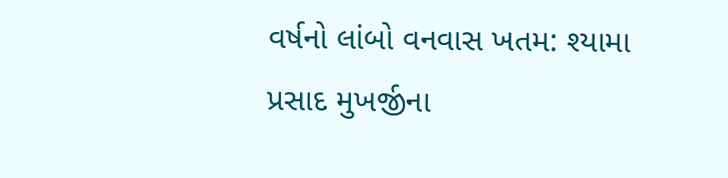વર્ષનો લાંબો વનવાસ ખતમ: શ્યામા પ્રસાદ મુખર્જીના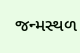જન્મસ્થળ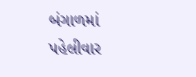બંગાળમાં પહેલીવાર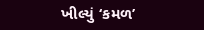ખીલ્યું ‘કમળ’